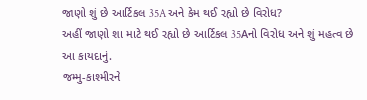જાણો શું છે આર્ટિકલ 35A અને કેમ થઈ રહ્યો છે વિરોધ?
અહીં જાણો શા માટે થઈ રહ્યો છે આર્ટિકલ 35Aનો વિરોધ અને શું મહત્વ છે આ કાયદાનું.
જમ્મુ-કાશ્મીરને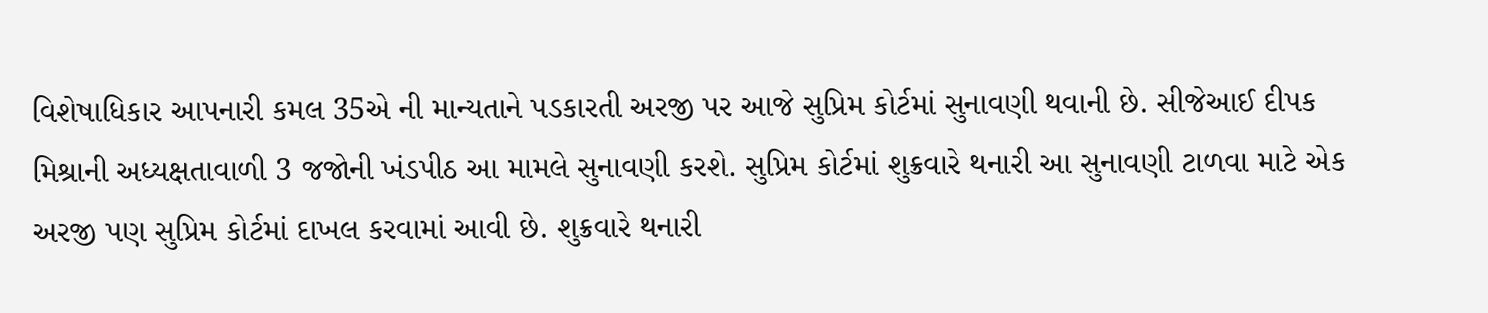વિશેષાધિકાર આપનારી કમલ 35એ ની માન્યતાને પડકારતી અરજી પર આજે સુપ્રિમ કોર્ટમાં સુનાવણી થવાની છે. સીજેઆઈ દીપક મિશ્રાની અધ્યક્ષતાવાળી 3 જજોની ખંડપીઠ આ મામલે સુનાવણી કરશે. સુપ્રિમ કોર્ટમાં શુક્રવારે થનારી આ સુનાવણી ટાળવા માટે એક અરજી પણ સુપ્રિમ કોર્ટમાં દાખલ કરવામાં આવી છે. શુક્રવારે થનારી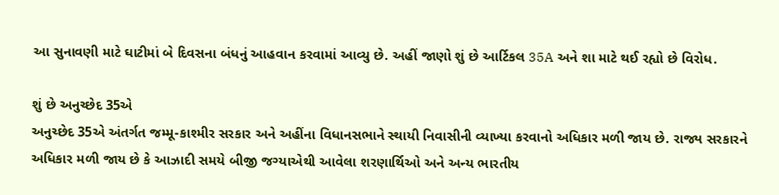આ સુનાવણી માટે ઘાટીમાં બે દિવસના બંધનું આહવાન કરવામાં આવ્યુ છે. અહીં જાણો શું છે આર્ટિકલ 35A અને શા માટે થઈ રહ્યો છે વિરોધ.

શું છે અનુચ્છેદ 35એ
અનુચ્છેદ 35એ અંતર્ગત જમ્મૂ-કાશ્મીર સરકાર અને અહીંના વિધાનસભાને સ્થાયી નિવાસીની વ્યાખ્યા કરવાનો અધિકાર મળી જાય છે. રાજ્ય સરકારને અધિકાર મળી જાય છે કે આઝાદી સમયે બીજી જગ્યાએથી આવેલા શરણાર્થિઓ અને અન્ય ભારતીય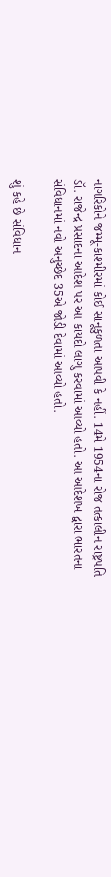નાગરિકોને જમ્મૂ-કાશ્મીરમાં કોઈ સાનૂકુળતા આપવી કે નહીં. 14મે 1954ના રોજ તત્કાલીન રાષ્ટ્રપતિ ડૉ. રાજેન્દ્ર પ્રસાદના આદેશ પર આ કાયદો લાગુ કરવામાં આવ્યો હતો. આ આદેશખ દ્વારા ભારતના સંવિધાનમાં નવો અનુચ્છેદ 35એ જોડી દેવામાં આવ્યો હતો.

શું કહે છે સંવિધાન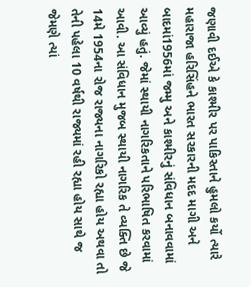જણાવી દઈએ કે કાશ્મીર પર પાકિસ્તાને હુમલો કર્યો ત્યારે મહારાજા હરિસિંહને ભારત સરકારની મદદ માગી અને બાદમાં1956માં જમ્મુ અને કાશ્મીરનું સંવિધાન બનાવવામાં આવ્યું હતું. જેમાં સ્થાયી નાગરિકતાને પરિભાષિત કરવામાં આવી. આ સંવિધાન મુજબ સ્થાયી નાગરિક તે વ્યક્તિ છે જે 14મે 1954ના રોજ રાજ્યના નાગરિકો રહ્યા હોય અથવા તો તેની પહેલા 10 વર્ષથી રાજ્યમાં રહી રહ્યા હોય સાથે જ જેમણે ત્યાં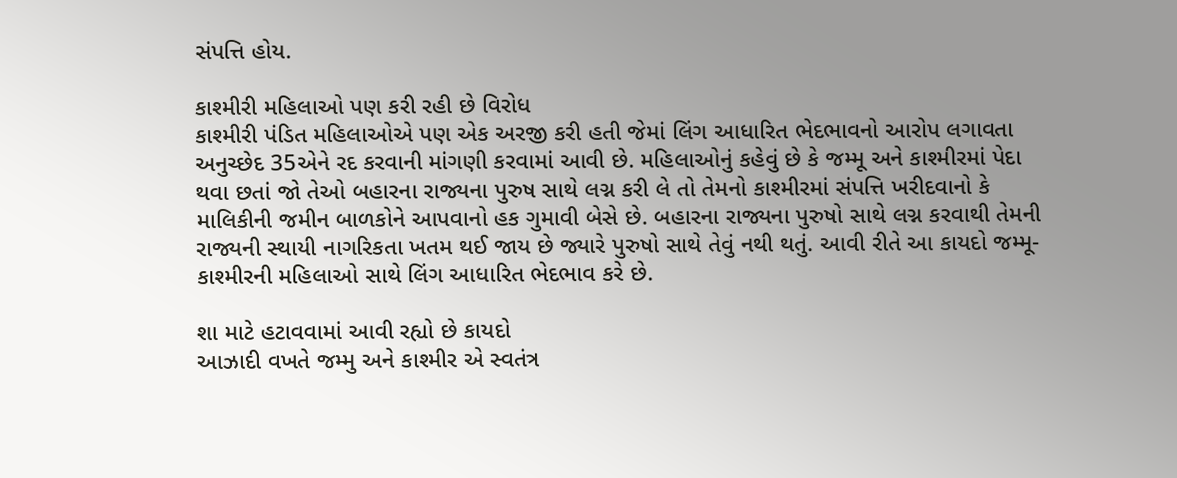સંપત્તિ હોય.

કાશ્મીરી મહિલાઓ પણ કરી રહી છે વિરોધ
કાશ્મીરી પંડિત મહિલાઓએ પણ એક અરજી કરી હતી જેમાં લિંગ આધારિત ભેદભાવનો આરોપ લગાવતા અનુચ્છેદ 35એને રદ કરવાની માંગણી કરવામાં આવી છે. મહિલાઓનું કહેવું છે કે જમ્મૂ અને કાશ્મીરમાં પેદા થવા છતાં જો તેઓ બહારના રાજ્યના પુરુષ સાથે લગ્ન કરી લે તો તેમનો કાશ્મીરમાં સંપત્તિ ખરીદવાનો કે માલિકીની જમીન બાળકોને આપવાનો હક ગુમાવી બેસે છે. બહારના રાજ્યના પુરુષો સાથે લગ્ન કરવાથી તેમની રાજ્યની સ્થાયી નાગરિકતા ખતમ થઈ જાય છે જ્યારે પુરુષો સાથે તેવું નથી થતું. આવી રીતે આ કાયદો જમ્મૂ-કાશ્મીરની મહિલાઓ સાથે લિંગ આધારિત ભેદભાવ કરે છે.

શા માટે હટાવવામાં આવી રહ્યો છે કાયદો
આઝાદી વખતે જમ્મુ અને કાશ્મીર એ સ્વતંત્ર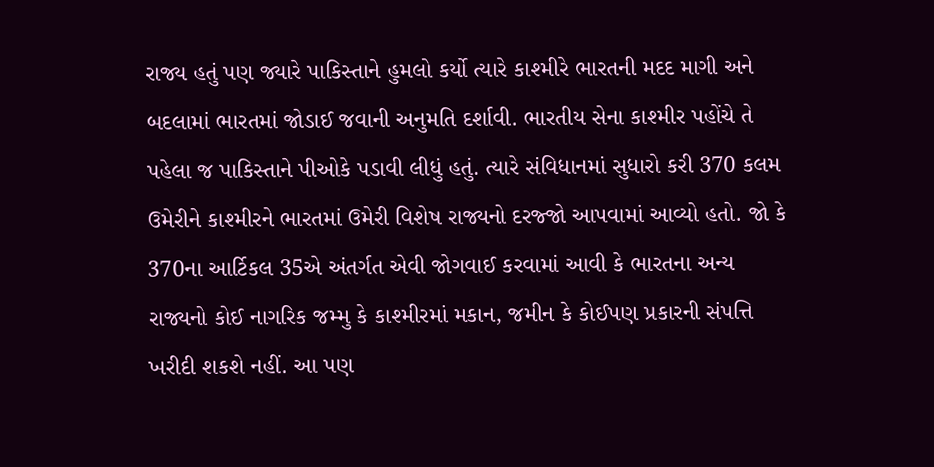રાજ્ય હતું પણ જ્યારે પાકિસ્તાને હુમલો કર્યો ત્યારે કાશ્મીરે ભારતની મદદ માગી અને બદલામાં ભારતમાં જોડાઈ જવાની અનુમતિ દર્શાવી. ભારતીય સેના કાશ્મીર પહોંચે તે પહેલા જ પાકિસ્તાને પીઓકે પડાવી લીધું હતું. ત્યારે સંવિધાનમાં સુધારો કરી 370 કલમ ઉમેરીને કાશ્મીરને ભારતમાં ઉમેરી વિશેષ રાજ્યનો દરજ્જો આપવામાં આવ્યો હતો. જો કે 370ના આર્ટિકલ 35એ અંતર્ગત એવી જોગવાઈ કરવામાં આવી કે ભારતના અન્ય રાજ્યનો કોઈ નાગરિક જમ્મુ કે કાશ્મીરમાં મકાન, જમીન કે કોઈપણ પ્રકારની સંપત્તિ ખરીદી શકશે નહીં. આ પણ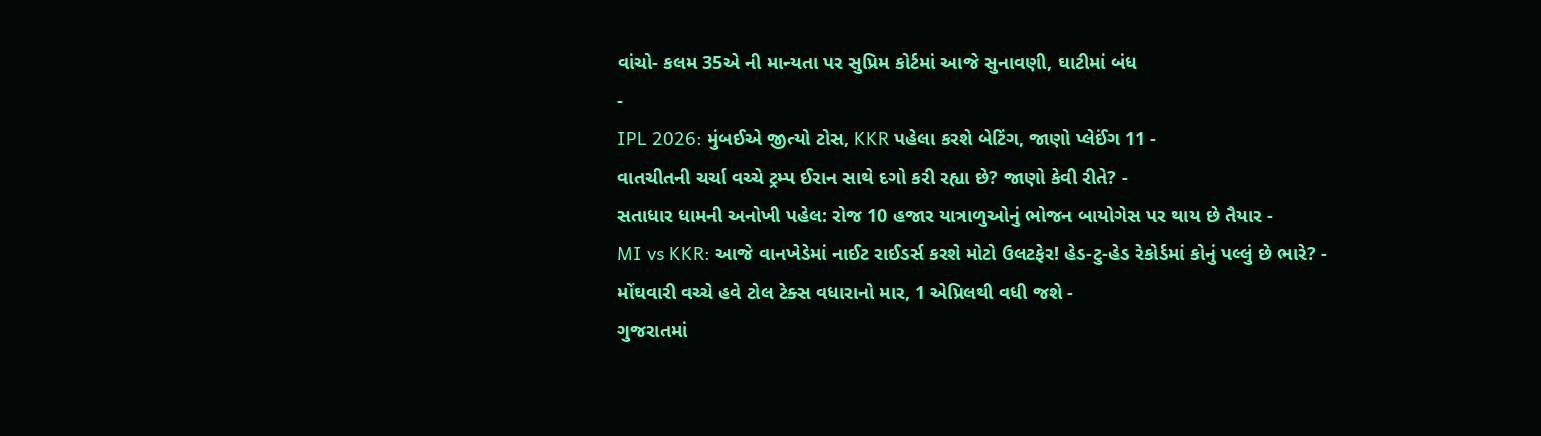વાંચો- કલમ 35એ ની માન્યતા પર સુપ્રિમ કોર્ટમાં આજે સુનાવણી, ઘાટીમાં બંધ
-
IPL 2026: મુંબઈએ જીત્યો ટોસ, KKR પહેલા કરશે બેટિંગ, જાણો પ્લેઈંગ 11 -
વાતચીતની ચર્ચા વચ્ચે ટ્રમ્પ ઈરાન સાથે દગો કરી રહ્યા છે? જાણો કેવી રીતે? -
સતાધાર ધામની અનોખી પહેલ: રોજ 10 હજાર યાત્રાળુઓનું ભોજન બાયોગેસ પર થાય છે તૈયાર -
MI vs KKR: આજે વાનખેડેમાં નાઈટ રાઈડર્સ કરશે મોટો ઉલટફેર! હેડ-ટુ-હેડ રેકોર્ડમાં કોનું પલ્લું છે ભારે? -
મોંઘવારી વચ્ચે હવે ટોલ ટેક્સ વધારાનો માર, 1 એપ્રિલથી વધી જશે -
ગુજરાતમાં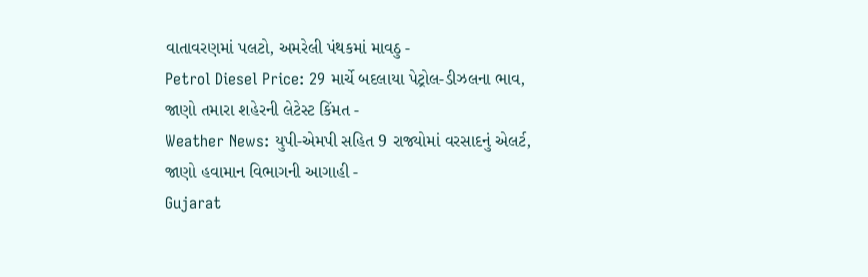વાતાવરણમાં પલટો, અમરેલી પંથકમાં માવઠુ -
Petrol Diesel Price: 29 માર્ચે બદલાયા પેટ્રોલ-ડીઝલના ભાવ, જાણો તમારા શહેરની લેટેસ્ટ કિંમત -
Weather News: યુપી-એમપી સહિત 9 રાજ્યોમાં વરસાદનું એલર્ટ, જાણો હવામાન વિભાગની આગાહી -
Gujarat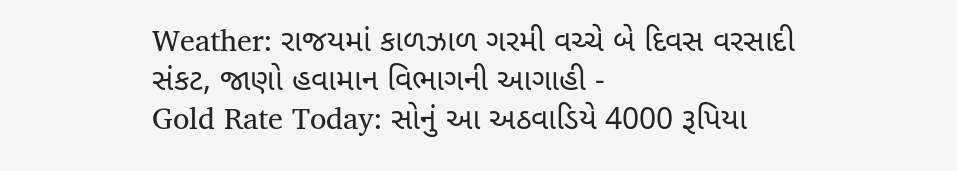Weather: રાજયમાં કાળઝાળ ગરમી વચ્ચે બે દિવસ વરસાદી સંકટ, જાણો હવામાન વિભાગની આગાહી -
Gold Rate Today: સોનું આ અઠવાડિયે 4000 રૂપિયા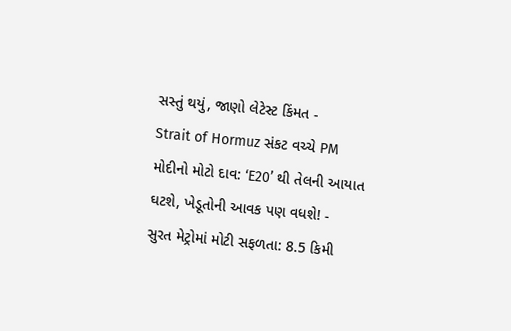સસ્તું થયું, જાણો લેટેસ્ટ કિંમત -
Strait of Hormuz સંકટ વચ્ચે PM મોદીનો મોટો દાવ: ‘E20’ થી તેલની આયાત ઘટશે, ખેડૂતોની આવક પણ વધશે! -
સુરત મેટ્રોમાં મોટી સફળતા: 8.5 કિમી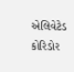એલિવેટેડ કોરિડોર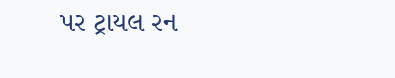પર ટ્રાયલ રન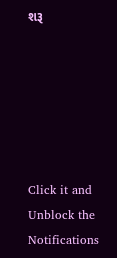શરૂ






Click it and Unblock the Notifications